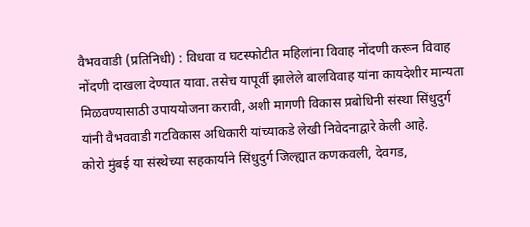वैभववाडी (प्रतिनिधी) : विधवा व घटस्फोटीत महिलांना विवाह नोंदणी करून विवाह नोंदणी दाखला देण्यात यावा. तसेच यापूर्वी झालेले बालविवाह यांना कायदेशीर मान्यता मिळवण्यासाठी उपाययोजना करावी, अशी मागणी विकास प्रबोधिनी संस्था सिंधुदुर्ग यांनी वैभववाडी गटविकास अधिकारी यांच्याकडे लेखी निवेदनाद्वारे केली आहे.
कोरो मुंबई या संस्थेच्या सहकार्याने सिंधुदुर्ग जिल्ह्यात कणकवली, देवगड,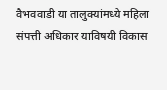वैभववाडी या तालुक्यांमध्ये महिला संपत्ती अधिकार याविषयी विकास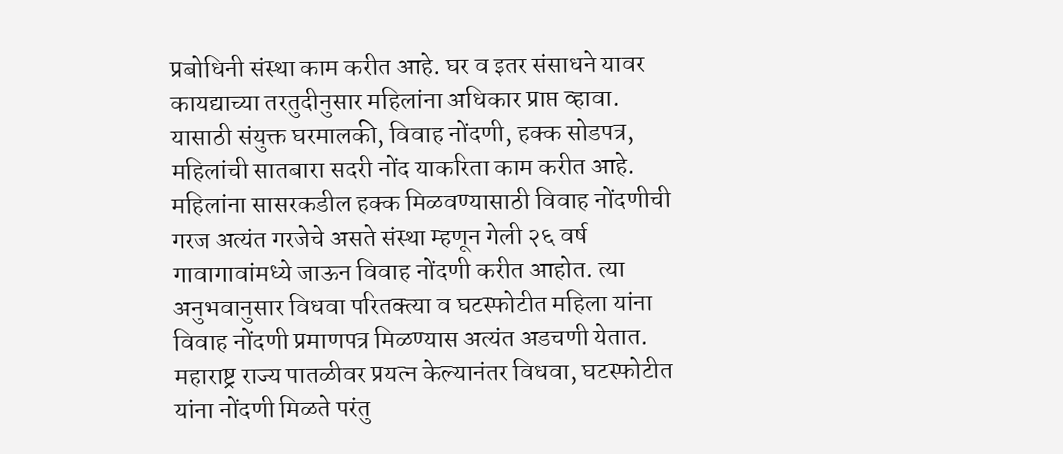प्रबोधिनी संस्था काम करीत आहे. घर व इतर संसाधने यावर कायद्याच्या तरतुदीनुसार महिलांना अधिकार प्राप्त व्हावा. यासाठी संयुक्त घरमालकी, विवाह नोंदणी, हक्क सोडपत्र, महिलांची सातबारा सदरी नोंद याकरिता काम करीत आहे. महिलांना सासरकडील हक्क मिळवण्यासाठी विवाह नोंदणीची गरज अत्यंत गरजेचे असते संस्था म्हणून गेली २६ वर्ष गावागावांमध्ये जाऊन विवाह नोंदणी करीत आहोत. त्या अनुभवानुसार विधवा परितक्त्या व घटस्फोटीत महिला यांना विवाह नोंदणी प्रमाणपत्र मिळण्यास अत्यंत अडचणी येतात. महाराष्ट्र राज्य पातळीवर प्रयत्न केल्यानंतर विधवा, घटस्फोटीत यांना नोंदणी मिळते परंतु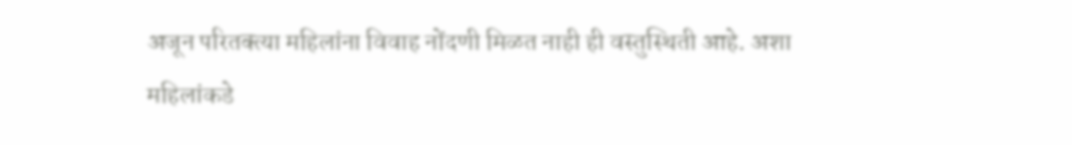अजून परितक्त्या महिलांना विवाह नोंदणी मिळत नाही ही वस्तुस्थिती आहे. अशा महिलांकडे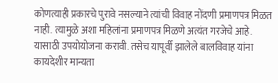कोणत्याही प्रकारचे पुरावे नसल्याने त्यांची विवाह नोंदणी प्रमाणपत्र मिळत नाही. त्यामुळे अशा महिलांना प्रमाणपत्र मिळणे अत्यंत गरजेचे आहे. यासाठी उपयोयोजना करावी. तसेच यापूर्वी झालेले बालविवाह यांना कायदेशीर मान्यता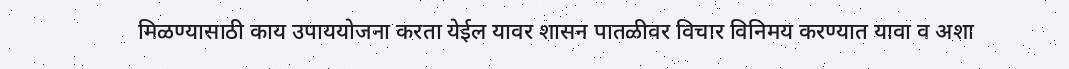मिळण्यासाठी काय उपाययोजना करता येईल यावर शासन पातळीवर विचार विनिमय करण्यात यावा व अशा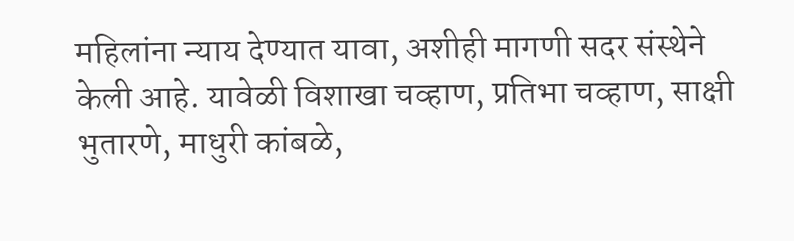महिलांना न्याय देण्यात यावा, अशीही मागणी सदर संस्थेने केली आहे. यावेळी विशाखा चव्हाण, प्रतिभा चव्हाण, साक्षी भुतारणे, माधुरी कांबळे,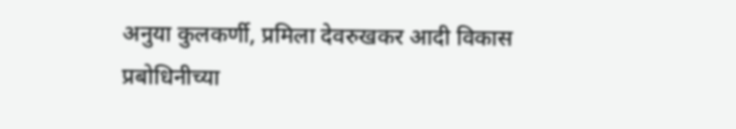अनुया कुलकर्णी, प्रमिला देवरुखकर आदी विकास प्रबोधिनीच्या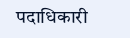पदाधिकारी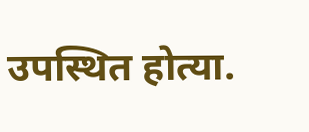उपस्थित होत्या.